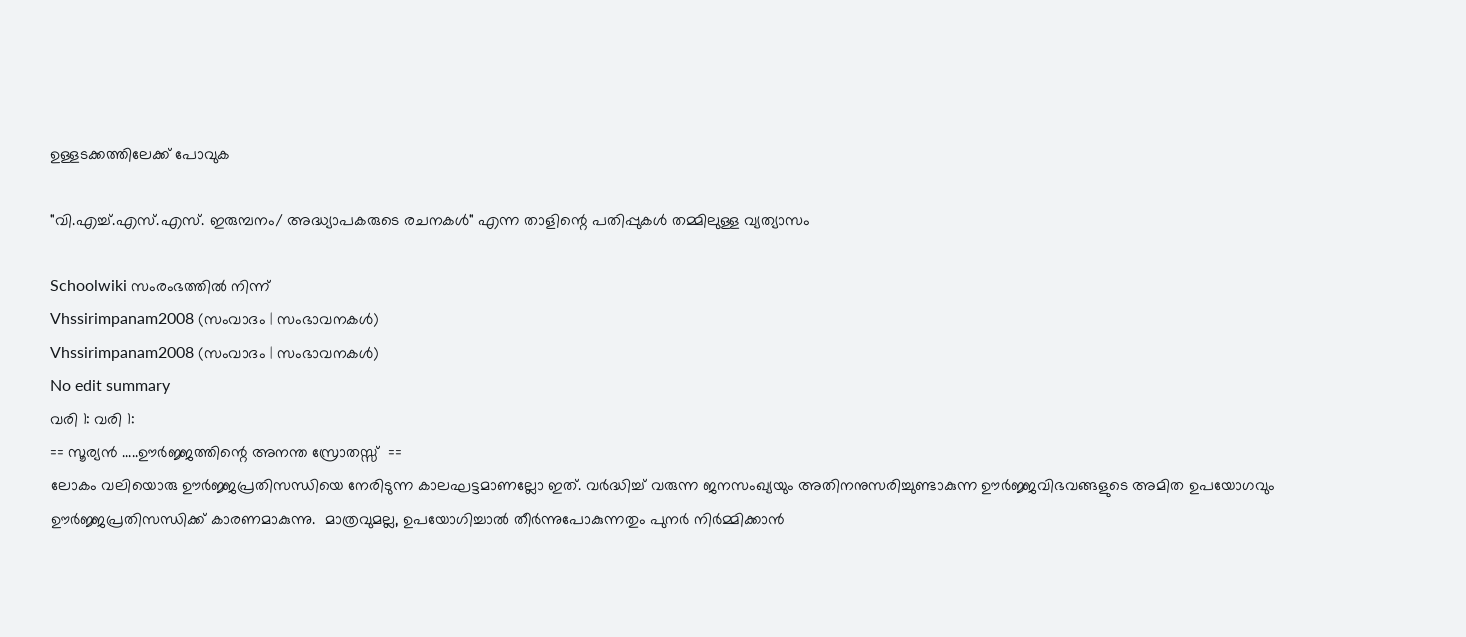ഉള്ളടക്കത്തിലേക്ക് പോവുക

"വി.എച്ച്.എസ്.എസ്. ഇരുമ്പനം/ അദ്ധ്യാപകരുടെ രചനകൾ" എന്ന താളിന്റെ പതിപ്പുകൾ തമ്മിലുള്ള വ്യത്യാസം

Schoolwiki സംരംഭത്തിൽ നിന്ന്
Vhssirimpanam2008 (സംവാദം | സംഭാവനകൾ)
Vhssirimpanam2008 (സംവാദം | സംഭാവനകൾ)
No edit summary
വരി 1: വരി 1:
== സൂര്യന്‍ .....ഊര്‍ജ്ജത്തിന്റെ അനന്ത സ്രോതസ്സ്  ==
ലോകം വലിയൊരു ഊര്‍ജ്ജപ്രതിസന്ധിയെ നേരിടുന്ന കാലഘട്ടമാണല്ലോ ഇത്. വര്‍ദ്ധിച്ച് വരുന്ന ജനസംഖ്യയും അതിനനുസരിച്ചുണ്ടാകുന്ന ഊര്‍ജ്ജവിഭവങ്ങളുടെ അമിത ഉപയോഗവും ഊര്‍ജ്ജപ്രതിസന്ധിക്ക് കാരണമാകുന്നു.  മാത്രവുമല്ല, ഉപയോഗിച്ചാല്‍ തീര്‍ന്നുപോകുന്നതും പുനര്‍ നിര്‍മ്മിക്കാന്‍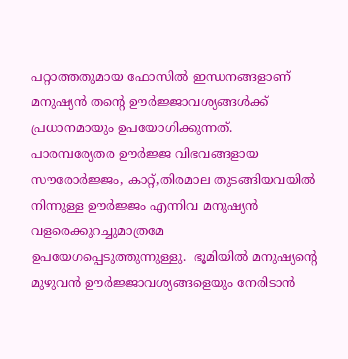പറ്റാത്തതുമായ ഫോസില്‍ ഇന്ധനങ്ങളാണ് മനുഷ്യന്‍ തന്റെ ഊര്‍ജ്ജാവശ്യങ്ങള്‍ക്ക് പ്രധാനമായും ഉപയോഗിക്കുന്നത്.  പാരമ്പര്യേതര ഊര്‍ജ്ജ വിഭവങ്ങളായ സൗരോര്‍ജ്ജം, കാറ്റ്,തിരമാല തുടങ്ങിയവയില്‍ നിന്നുള്ള ഊര്‍ജ്ജം എന്നിവ മനുഷ്യന്‍ വളരെക്കുറച്ചുമാത്രമേ ഉപയേഗപ്പെടുത്തുന്നുള്ളു.  ഭൂമിയില്‍ മനുഷ്യന്റെ മുഴുവന്‍ ഊര്‍ജ്ജാവശ്യങ്ങളെയും നേരിടാന്‍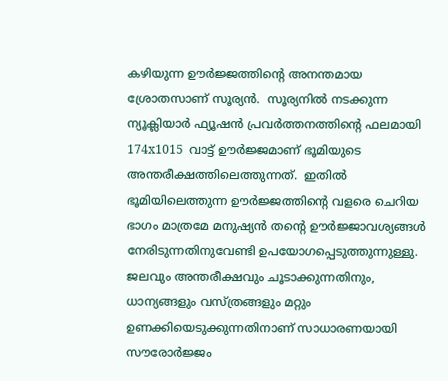കഴിയുന്ന ഊര്‍ജ്ജത്തിന്റെ അനന്തമായ ശ്രോതസാണ് സൂര്യന്‍.  സൂര്യനില്‍ നടക്കുന്ന ന്യൂക്ലിയാര്‍ ഫ്യൂഷന്‍ പ്രവര്‍ത്തനത്തിന്റെ ഫലമായി 174x1015  വാട്ട് ഊര്‍ജ്ജമാണ് ഭൂമിയുടെ അന്തരീക്ഷത്തിലെത്തുന്നത്.  ഇതില്‍ ഭൂമിയിലെത്തുന്ന ഊര്‍ജ്ജത്തിന്റെ വളരെ ചെറിയ ഭാഗം മാത്രമേ മനുഷ്യന്‍ തന്റെ ഊര്‍ജ്ജാവശ്യങ്ങള്‍ നേരിടുന്നതിനുവേണ്ടി ഉപയോഗപ്പെടുത്തുന്നുള്ളു.  ജലവും അന്തരീക്ഷവും ചൂടാക്കുന്നതിനും, ധാന്യങ്ങളും വസ്ത്രങ്ങളും മറ്റും ഉണക്കിയെടുക്കുന്നതിനാണ് സാധാരണയായി സൗരോര്‍ജ്ജം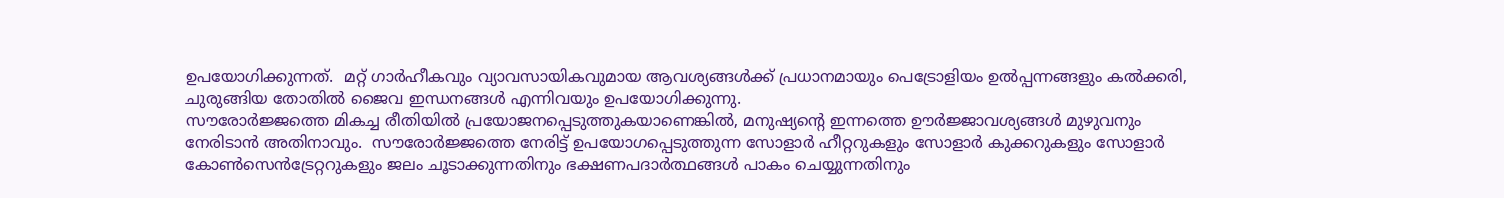ഉപയോഗിക്കുന്നത്.  മറ്റ് ഗാര്‍ഹീകവും വ്യാവസായികവുമായ ആവശ്യങ്ങള്‍ക്ക് പ്രധാനമായും പെട്രോളിയം ഉല്‍പ്പന്നങ്ങളും കല്‍ക്കരി, ചുരുങ്ങിയ തോതില്‍ ജൈവ ഇന്ധനങ്ങള്‍ എന്നിവയും ഉപയോഗിക്കുന്നു.
സൗരോര്‍ജ്ജത്തെ മികച്ച രീതിയില്‍ പ്രയോജനപ്പെടുത്തുകയാണെങ്കില്‍, മനുഷ്യന്റെ ഇന്നത്തെ ഊര്‍ജ്ജാവശ്യങ്ങള്‍ മുഴുവനും നേരിടാന്‍ അതിനാവും.  സൗരോര്‍ജ്ജത്തെ നേരിട്ട് ഉപയോഗപ്പെടുത്തുന്ന സോളാര്‍ ഹീറ്ററുകളും സോളാര്‍ കുക്കറുകളും സോളാര്‍ കോണ്‍സെന്‍ട്രേറ്ററുകളും ജലം ചൂടാക്കുന്നതിനും ഭക്ഷണപദാര്‍ത്ഥങ്ങള്‍ പാകം ചെയ്യുന്നതിനും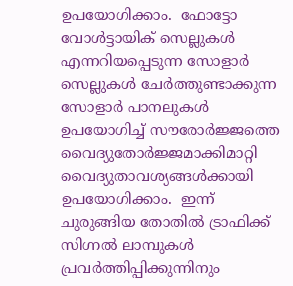ഉപയോഗിക്കാം.  ഫോട്ടോ വോള്‍ട്ടായിക് സെല്ലുകള്‍ എന്നറിയപ്പെടുന്ന സോളാര്‍ സെല്ലുകള്‍ ചേര്‍ത്തുണ്ടാക്കുന്ന സോളാര്‍ പാനലുകള്‍ ഉപയോഗിച്ച് സൗരോര്‍ജ്ജത്തെ വൈദ്യുതോര്‍ജ്ജമാക്കിമാറ്റി  വൈദ്യുതാവശ്യങ്ങള്‍ക്കായി ഉപയോഗിക്കാം.  ഇന്ന് ചുരുങ്ങിയ തോതില്‍ ട്രാഫിക്ക് സിഗ്നല്‍ ലാമ്പുകള്‍  പ്രവര്‍ത്തിപ്പിക്കുന്നിനും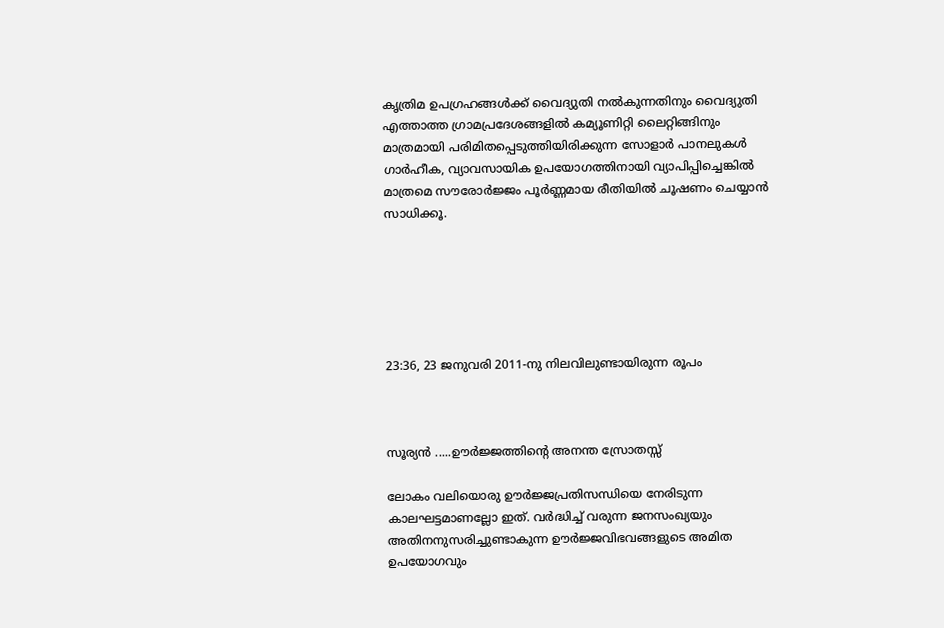കൃത്രിമ ഉപഗ്രഹങ്ങള്‍ക്ക് വൈദ്യുതി നല്‍കുന്നതിനും വൈദ്യുതി എത്താത്ത ഗ്രാമപ്രദേശങ്ങളില്‍ കമ്യൂണിറ്റി ലൈറ്റിങ്ങിനും മാത്രമായി പരിമിതപ്പെടുത്തിയിരിക്കുന്ന സോളാര്‍ പാനലുകള്‍ ഗാര്‍ഹീക, വ്യാവസായിക ഉപയോഗത്തിനായി വ്യാപിപ്പിച്ചെങ്കില്‍ മാത്രമെ സൗരോര്‍ജ്ജം പൂര്‍ണ്ണമായ രീതിയില്‍ ചൂഷണം ചെയ്യാന്‍ സാധിക്കൂ.






23:36, 23 ജനുവരി 2011-നു നിലവിലുണ്ടായിരുന്ന രൂപം



സൂര്യന്‍ .....ഊര്‍ജ്ജത്തിന്റെ അനന്ത സ്രോതസ്സ്

ലോകം വലിയൊരു ഊര്‍ജ്ജപ്രതിസന്ധിയെ നേരിടുന്ന കാലഘട്ടമാണല്ലോ ഇത്. വര്‍ദ്ധിച്ച് വരുന്ന ജനസംഖ്യയും അതിനനുസരിച്ചുണ്ടാകുന്ന ഊര്‍ജ്ജവിഭവങ്ങളുടെ അമിത ഉപയോഗവും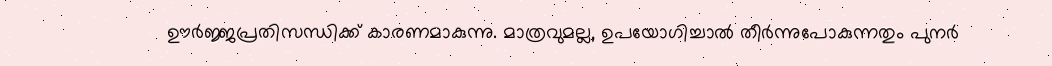ഊര്‍ജ്ജപ്രതിസന്ധിക്ക് കാരണമാകുന്നു. മാത്രവുമല്ല, ഉപയോഗിച്ചാല്‍ തീര്‍ന്നുപോകുന്നതും പുനര്‍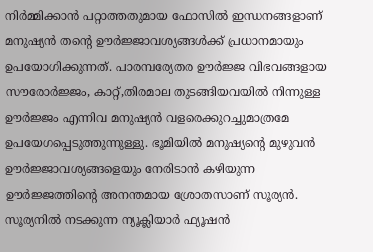നിര്‍മ്മിക്കാന്‍ പറ്റാത്തതുമായ ഫോസില്‍ ഇന്ധനങ്ങളാണ് മനുഷ്യന്‍ തന്റെ ഊര്‍ജ്ജാവശ്യങ്ങള്‍ക്ക് പ്രധാനമായും ഉപയോഗിക്കുന്നത്. പാരമ്പര്യേതര ഊര്‍ജ്ജ വിഭവങ്ങളായ സൗരോര്‍ജ്ജം, കാറ്റ്,തിരമാല തുടങ്ങിയവയില്‍ നിന്നുള്ള ഊര്‍ജ്ജം എന്നിവ മനുഷ്യന്‍ വളരെക്കുറച്ചുമാത്രമേ ഉപയേഗപ്പെടുത്തുന്നുള്ളു. ഭൂമിയില്‍ മനുഷ്യന്റെ മുഴുവന്‍ ഊര്‍ജ്ജാവശ്യങ്ങളെയും നേരിടാന്‍ കഴിയുന്ന ഊര്‍ജ്ജത്തിന്റെ അനന്തമായ ശ്രോതസാണ് സൂര്യന്‍. സൂര്യനില്‍ നടക്കുന്ന ന്യൂക്ലിയാര്‍ ഫ്യൂഷന്‍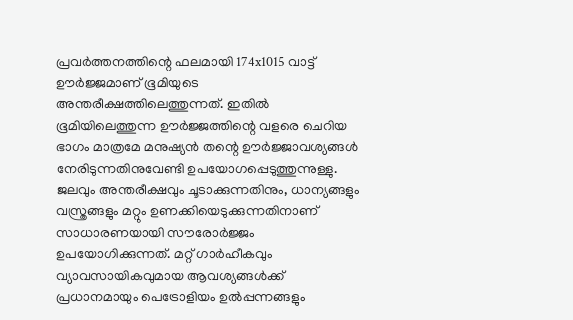പ്രവര്‍ത്തനത്തിന്റെ ഫലമായി 174x1015 വാട്ട് ഊര്‍ജ്ജമാണ് ഭൂമിയുടെ അന്തരീക്ഷത്തിലെത്തുന്നത്. ഇതില്‍ ഭൂമിയിലെത്തുന്ന ഊര്‍ജ്ജത്തിന്റെ വളരെ ചെറിയ ഭാഗം മാത്രമേ മനുഷ്യന്‍ തന്റെ ഊര്‍ജ്ജാവശ്യങ്ങള്‍ നേരിടുന്നതിനുവേണ്ടി ഉപയോഗപ്പെടുത്തുന്നുള്ളു. ജലവും അന്തരീക്ഷവും ചൂടാക്കുന്നതിനും, ധാന്യങ്ങളും വസ്ത്രങ്ങളും മറ്റും ഉണക്കിയെടുക്കുന്നതിനാണ് സാധാരണയായി സൗരോര്‍ജ്ജം ഉപയോഗിക്കുന്നത്. മറ്റ് ഗാര്‍ഹീകവും വ്യാവസായികവുമായ ആവശ്യങ്ങള്‍ക്ക് പ്രധാനമായും പെട്രോളിയം ഉല്‍പ്പന്നങ്ങളും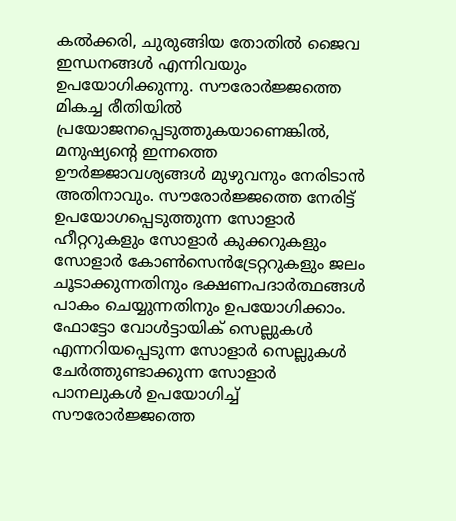കല്‍ക്കരി, ചുരുങ്ങിയ തോതില്‍ ജൈവ ഇന്ധനങ്ങള്‍ എന്നിവയും ഉപയോഗിക്കുന്നു. സൗരോര്‍ജ്ജത്തെ മികച്ച രീതിയില്‍ പ്രയോജനപ്പെടുത്തുകയാണെങ്കില്‍, മനുഷ്യന്റെ ഇന്നത്തെ ഊര്‍ജ്ജാവശ്യങ്ങള്‍ മുഴുവനും നേരിടാന്‍ അതിനാവും. സൗരോര്‍ജ്ജത്തെ നേരിട്ട് ഉപയോഗപ്പെടുത്തുന്ന സോളാര്‍ ഹീറ്ററുകളും സോളാര്‍ കുക്കറുകളും സോളാര്‍ കോണ്‍സെന്‍ട്രേറ്ററുകളും ജലം ചൂടാക്കുന്നതിനും ഭക്ഷണപദാര്‍ത്ഥങ്ങള്‍ പാകം ചെയ്യുന്നതിനും ഉപയോഗിക്കാം. ഫോട്ടോ വോള്‍ട്ടായിക് സെല്ലുകള്‍ എന്നറിയപ്പെടുന്ന സോളാര്‍ സെല്ലുകള്‍ ചേര്‍ത്തുണ്ടാക്കുന്ന സോളാര്‍ പാനലുകള്‍ ഉപയോഗിച്ച് സൗരോര്‍ജ്ജത്തെ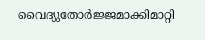വൈദ്യുതോര്‍ജ്ജമാക്കിമാറ്റി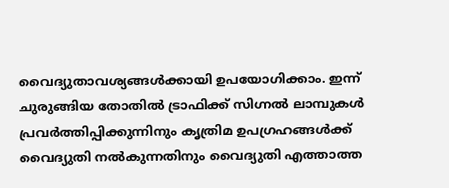വൈദ്യുതാവശ്യങ്ങള്‍ക്കായി ഉപയോഗിക്കാം. ഇന്ന് ചുരുങ്ങിയ തോതില്‍ ട്രാഫിക്ക് സിഗ്നല്‍ ലാമ്പുകള്‍ പ്രവര്‍ത്തിപ്പിക്കുന്നിനും കൃത്രിമ ഉപഗ്രഹങ്ങള്‍ക്ക് വൈദ്യുതി നല്‍കുന്നതിനും വൈദ്യുതി എത്താത്ത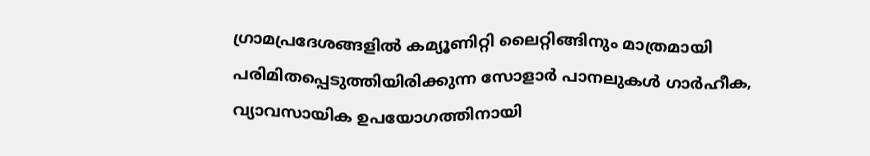ഗ്രാമപ്രദേശങ്ങളില്‍ കമ്യൂണിറ്റി ലൈറ്റിങ്ങിനും മാത്രമായി പരിമിതപ്പെടുത്തിയിരിക്കുന്ന സോളാര്‍ പാനലുകള്‍ ഗാര്‍ഹീക, വ്യാവസായിക ഉപയോഗത്തിനായി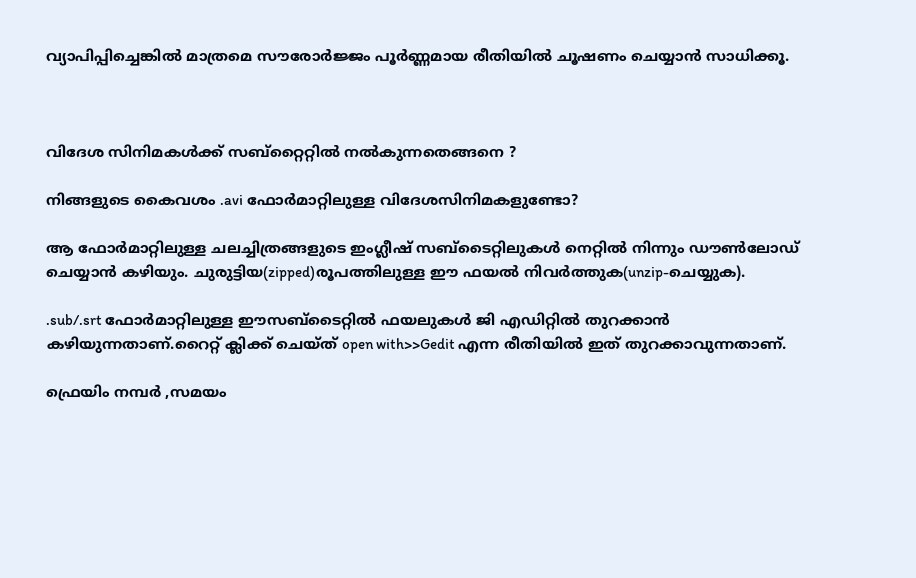വ്യാപിപ്പിച്ചെങ്കില്‍ മാത്രമെ സൗരോര്‍ജ്ജം പൂര്‍ണ്ണമായ രീതിയില്‍ ചൂഷണം ചെയ്യാന്‍ സാധിക്കൂ.



വിദേശ സിനിമകള്‍ക്ക് സബ്റ്റൈറ്റില്‍ നല്‍കുന്നതെങ്ങനെ ?

നിങ്ങളുടെ കൈവശം .avi ഫോര്‍മാറ്റിലുള്ള വിദേശസിനിമകളുണ്ടോ?

ആ ഫോര്‍മാറ്റിലുള്ള ചലച്ചിത്രങ്ങളുടെ ഇംഗ്ലീഷ് സബ്ടൈറ്റിലുകള്‍ നെറ്റില്‍ നിന്നും ഡൗണ്‍ലോഡ് ചെയ്യാന്‍ കഴിയും. ചുരുട്ടിയ(zipped)രൂപത്തിലുള്ള ഈ ഫയല്‍ നിവര്‍ത്തുക(unzip-ചെയ്യുക).

.sub/.srt ഫോര്‍മാറ്റിലുള്ള ഈസബ്ടൈറ്റില്‍ ഫയലുകള്‍ ജി എഡിറ്റില്‍ തുറക്കാന്‍ കഴിയുന്നതാണ്.റൈറ്റ് ക്ലിക്ക് ചെയ്ത് open with>>Gedit എന്ന രീതിയില്‍ ഇത് തുറക്കാവുന്നതാണ്.

ഫ്രെയിം നമ്പര്‍ ,സമയം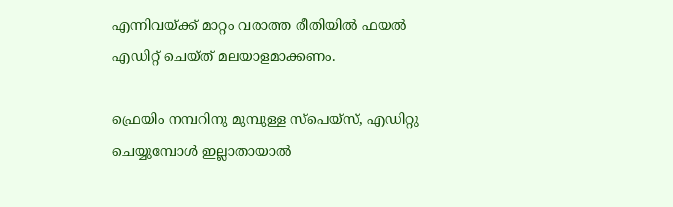എന്നിവയ്ക്ക് മാറ്റം വരാത്ത രീതിയില്‍ ഫയല്‍ എഡിറ്റ് ചെയ്ത് മലയാളമാക്കണം.

ഫ്രെയിം നമ്പറിനു മുമ്പുള്ള സ്പെയ്സ്, എഡിറ്റു ചെയ്യുമ്പോള്‍ ഇല്ലാതായാല്‍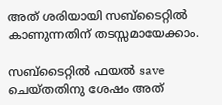അത് ശരിയായി സബ്ടൈറ്റില്‍ കാണുന്നതിന് തടസ്സമായേക്കാം.

സബ്ടൈറ്റില്‍ ഫയല്‍ save ചെയ്തതിനു ശേഷം അത്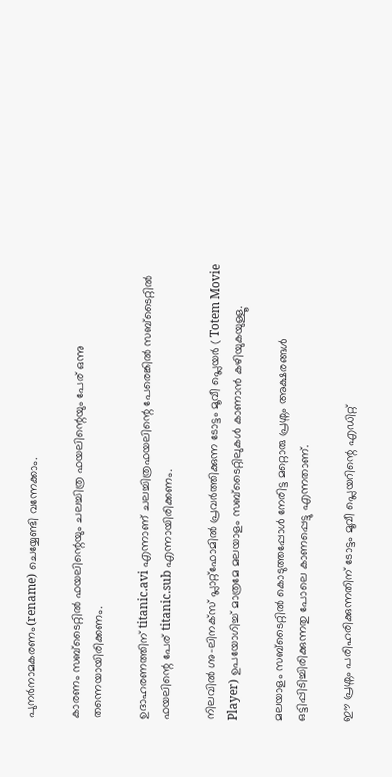പുനര്‍നാമകരണം(rename) ചെയ്യേണ്ടി വന്നേക്കാം.

കാരണം സബ്ടൈറ്റില്‍ ഫയലിന്റെയും ചലച്ചിത്ര ഫയലിന്റെയും പേര് ഒന്നു തന്നെയായിരിക്കണം.

ഉദാഹരണത്തിന് titanic.avi എന്നാണ് ചലച്ചിത്രഫയലിന്റെ പേരെങ്കില്‍ സബ്ടൈറ്റില്‍ ഫയലിന്റെ പേര് titanic.sub എന്നായിരിക്കണം.

നിലവില്‍ ഗ്നു-ലിനക്സ് പ്ലാറ്റ്ഫോമില്‍ പ്രവര്‍ത്തിക്കുന്ന ടോട്ടം മൂവീ പ്ലെയര്‍ ( Totem Movie Player) ഉപയോഗിച്ച് മാത്രമേ മലയാളം സബ്ടൈറ്റിലുകള്‍ കാണാന്‍ കഴിയുകയുള്ളൂ.

മലയാളം സബ്ടൈറ്റില്‍ കൊടുത്തപ്പോള്‍ നേരിട്ട മറ്റൊരു പ്രശ്നം അക്ഷരങ്ങള്‍ ഒട്ടിപ്പിടിച്ചിരിക്കുന്നതു പോലെ കാണപ്പെട്ടു എന്നതാണ്.

ഈ പ്രശ്നം പരിഹരിക്കുന്നതിന് ടോട്ടം മൂവീ പ്ലെയറിന്റെ എഡിറ്റ്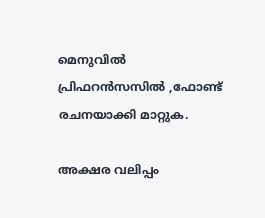മെനുവില്‍ പ്രിഫറന്‍സസില്‍ ,ഫോണ്ട് രചനയാക്കി മാറ്റുക.

അക്ഷര വലിപ്പം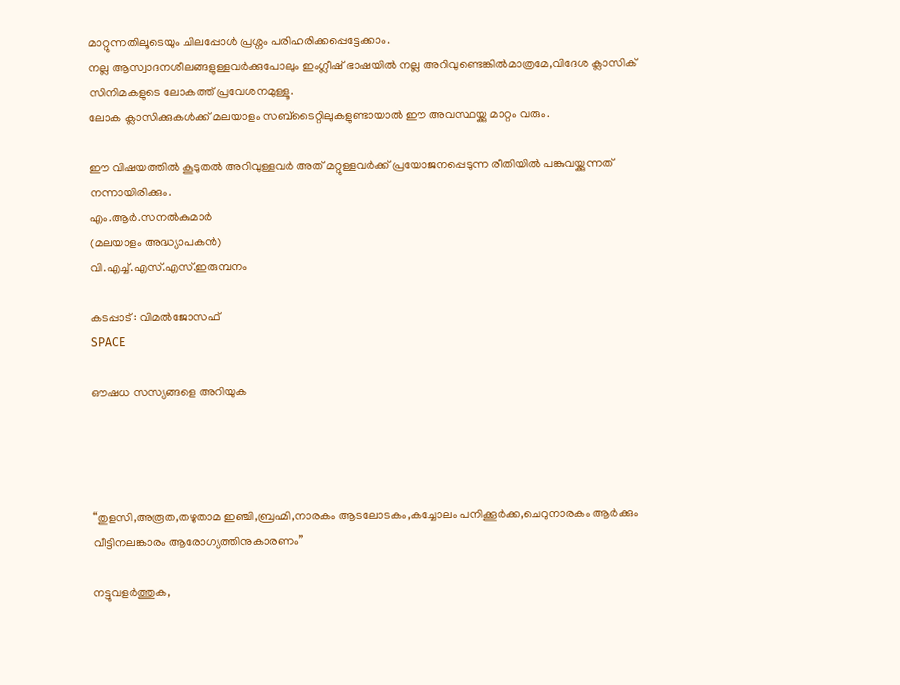മാറ്റുന്നതിലൂടെയും ചിലപ്പോള്‍ പ്രശ്നം പരിഹരിക്കപ്പെട്ടേക്കാം.
നല്ല ആസ്വാദനശീലങ്ങളുള്ളവര്‍ക്കുപോലും ഇംഗ്ലീഷ് ഭാഷയില്‍ നല്ല അറിവുണ്ടെങ്കില്‍മാത്രമേ,വിദേശ ക്ലാസിക് സിനിമകളുടെ ലോകത്ത് പ്രവേശനമുള്ളൂ.
ലോക ക്ലാസിക്കുകള്‍ക്ക് മലയാളം സബ്ടൈറ്റിലുകളുണ്ടായാല്‍ ഈ അവസ്ഥയ്ക്കു മാറ്റം വരും.

ഈ വിഷയത്തില്‍ കൂടുതല്‍ അറിവുള്ളവര്‍ അത് മറ്റുള്ളവര്‍ക്ക് പ്രയോജനപ്പെടുന്ന രീതിയില്‍ പങ്കുവയ്ക്കുന്നത് നന്നായിരിക്കും.
എം.ആര്‍.സനല്‍കുമാര്‍
(മലയാളം അദ്ധ്യാപകന്‍)
വി.എച്ച്.എസ്.എസ്.ഇരുമ്പനം

കടപ്പാട് : വിമല്‍ജോസഫ്
SPACE

ഔഷധ സസ്യങ്ങളെ അറിയുക




“തുളസി,അരൂത,തഴുതാമ ഇഞ്ചി,ബ്രഹ്മി,നാരകം ആടലോടകം,കച്ചോലം പനിക്കൂര്‍ക്ക,ചെറുനാരകം ആര്‍ക്കും വീട്ടിനലങ്കാരം ആരോഗ്യത്തിനുകാരണം”

നട്ടുവളര്‍ത്തുക,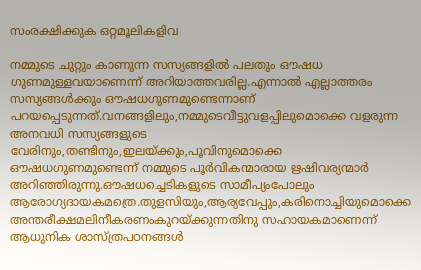സംരക്ഷിക്കുക ഒറ്റമൂലികളിവ

നമ്മുടെ ചുറ്റും കാണുന്ന സസ്യങ്ങളില്‍ പലതും ഔഷധ ഗുണമുള്ളവയാണെന്ന് അറിയാത്തവരില്ല.എന്നാല്‍ എല്ലാത്തരം സസ്യങ്ങള്‍ക്കും ഔഷധഗുണമുണ്ടെന്നാണ് പറയപ്പെടുന്നത്.വനങ്ങളിലും,നമ്മുടെവീട്ടുവളപ്പിലുമൊക്കെ വളരുന്ന അനവധി സസ്യങ്ങളുടെ വേരിനും,തണ്ടിനും,ഇലയ്ക്കും,പൂവിനുമൊക്കെ ഔഷധഗുണമുണ്ടെന്ന് നമ്മുടെ പൂര്‍വികന്മാരായ ഋഷിവര്യന്മാര്‍ അറിഞ്ഞിരുന്നു.ഔഷധച്ചെടികളുടെ സാമീപ്യംപോലും ആരോഗ്യദായകമത്രെ.തുളസിയും,ആര്യവേപ്പും,കരിനൊച്ചിയുമൊക്കെ അന്തരീക്ഷമലിനീകരണംകുറയ്ക്കുന്നതിനു സഹായകമാണെന്ന് ആധുനിക ശാസ്ത്രപഠനങ്ങള്‍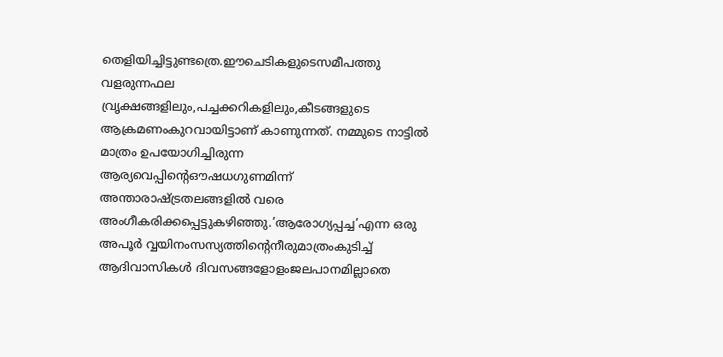തെളിയിച്ചിട്ടുണ്ടത്രെ.ഈചെടികളുടെസമീപത്തു വളരുന്നഫല വ്രൃക്ഷങ്ങളിലും,പച്ചക്കറികളിലും,കീടങ്ങളുടെ ആക്രമണംകുറവായിട്ടാണ് കാണുന്നത്. നമ്മുടെ നാട്ടില്‍ മാത്രം ഉപയോഗിച്ചിരുന്ന ആര്യവെപ്പിന്റെഔഷധഗുണമിന്ന് അന്താരാഷ്ട്രതലങ്ങളില്‍ വരെ അംഗീകരിക്കപ്പെട്ടുകഴിഞ്ഞു.’ആരോഗ്യപ്പച്ച’എന്ന ഒരു അപൂര്‍ വ്വയിനംസസ്യത്തിന്റെനീരുമാത്രംകുടിച്ച് ആദിവാസികള്‍ ദിവസങ്ങളോളംജലപാനമില്ലാതെ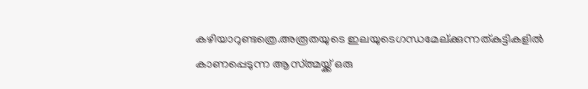കഴിയാറുണ്ടത്രെ.അരൂതയുടെ ഇലയുടെഗന്ധമേല്ക്കുന്നത്കുട്ടികളില്‍ കാണപ്പെടുന്ന ആസ്ത്മയ്ക്ക് ഒരു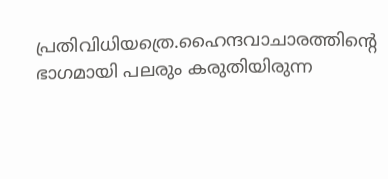പ്രതിവിധിയത്രെ.ഹൈന്ദവാചാരത്തിന്റെ ഭാഗമായി പലരും കരുതിയിരുന്ന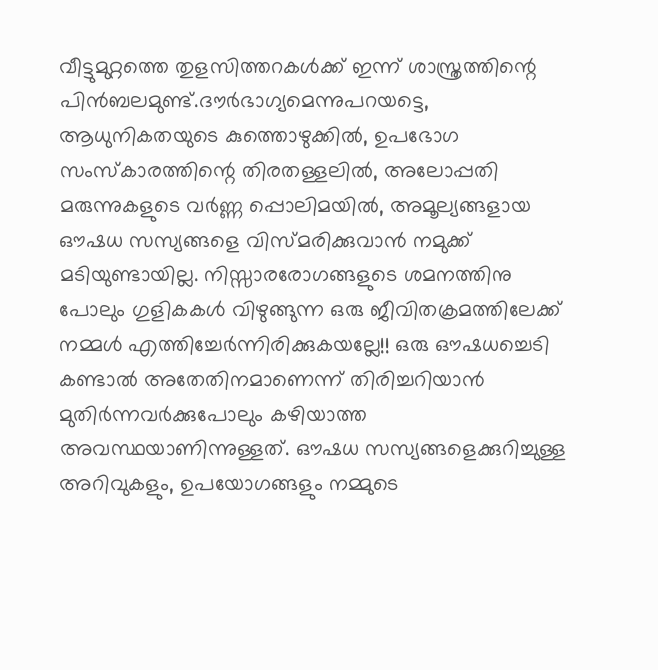വീട്ടുമുറ്റത്തെ തുളസിത്തറകള്‍ക്ക് ഇന്ന് ശാസ്ത്രത്തിന്റെ പിന്‍ബലമുണ്ട്.ദൗര്‍ഭാഗ്യമെന്നുപറയട്ടെ, ആധുനികതയുടെ കുത്തൊഴുക്കില്‍, ഉപഭോഗ സംസ്കാരത്തിന്റെ തിരതള്ളലില്‍, അലോപ്പതി മരുന്നുകളുടെ വര്‍ണ്ണ പ്പൊലിമയില്‍, അമൂല്യങ്ങളായ ഔഷധ സസ്യങ്ങളെ വിസ്മരിക്കുവാന്‍ നമുക്ക് മടിയുണ്ടായില്ല. നിസ്സാരരോഗങ്ങളുടെ ശമനത്തിനു പോലും ഗുളികകള്‍ വിഴുങ്ങുന്ന ഒരു ജീവിതക്രമത്തിലേക്ക് നമ്മള്‍ എത്തിച്ചേര്‍ന്നിരിക്കുകയല്ലേ!! ഒരു ഔഷധച്ചെടി കണ്ടാല്‍ അതേതിനമാണെന്ന് തിരിച്ചറിയാന്‍ മുതിര്‍ന്നവര്‍ക്കുപോലും കഴിയാത്ത അവസ്ഥയാണിന്നുള്ളത്. ഔഷധ സസ്യങ്ങളെക്കുറിച്ചുള്ള അറിവുകളും, ഉപയോഗങ്ങളും നമ്മുടെ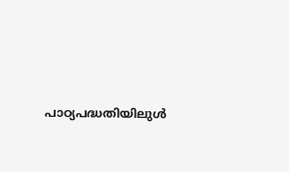പാഠ്യപദ്ധതിയിലുള്‍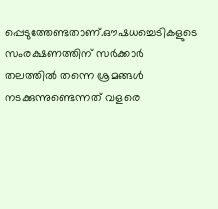പ്പെടുത്തേണ്ടതാണ്.ഔഷധച്ചെടികളുടെ സംരക്ഷണത്തിന് സര്‍ക്കാര്‍ തലത്തില്‍ തന്നെ ശ്രമങ്ങള്‍ നടക്കുന്നുണ്ടെന്നത് വളരെ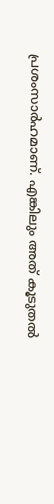പ്രശംസാര്‍ഹമാണ്. എങ്കിലും അത് കൂടുതല്‍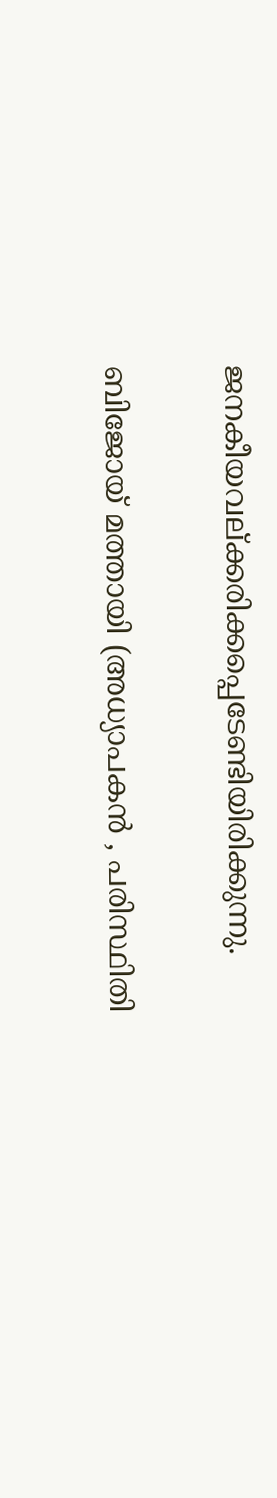ജനകീയവല്ക്കരിക്കപ്പെടേണ്ടിയിരിക്കുന്നു.

ബിജോയ് മത്തായി (അധ്യാപകന്‍ , പരിസ്ഥിതി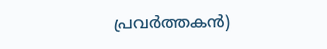പ്രവര്‍ത്തകന്‍)